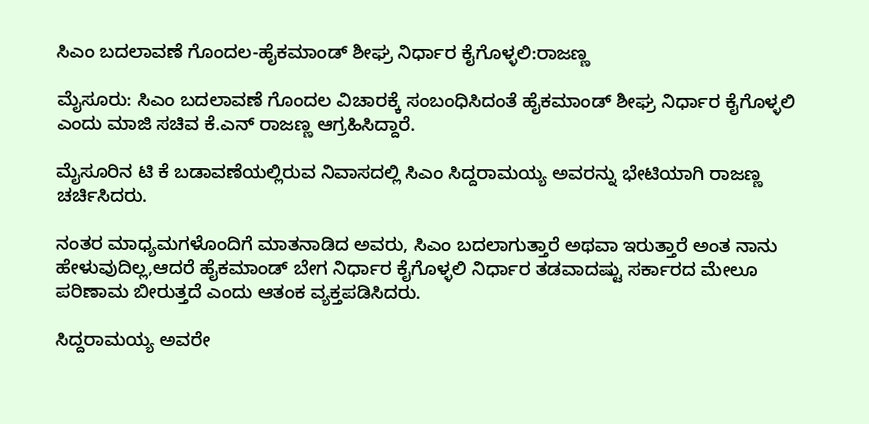ಸಿಎಂ ಬದಲಾವಣೆ ಗೊಂದಲ-ಹೈಕಮಾಂಡ್ ಶೀಘ್ರ ನಿರ್ಧಾರ ಕೈಗೊಳ್ಳಲಿ:ರಾಜಣ್ಣ

ಮೈಸೂರು: ಸಿಎಂ ಬದಲಾವಣೆ ಗೊಂದಲ ವಿಚಾರಕ್ಕೆ ಸಂಬಂಧಿಸಿದಂತೆ ಹೈಕಮಾಂಡ್ ಶೀಘ್ರ ನಿರ್ಧಾರ ಕೈಗೊಳ್ಳಲಿ ಎಂದು ಮಾಜಿ ಸಚಿವ ಕೆ.ಎನ್ ರಾಜಣ್ಣ ಆಗ್ರಹಿಸಿದ್ದಾರೆ.

ಮೈಸೂರಿನ ಟಿ ಕೆ ಬಡಾವಣೆಯಲ್ಲಿರುವ ನಿವಾಸದಲ್ಲಿ ಸಿಎಂ ಸಿದ್ದರಾಮಯ್ಯ ಅವರನ್ನು ಭೇಟಿಯಾಗಿ ರಾಜಣ್ಣ ಚರ್ಚಿಸಿದರು.

ನಂತರ ಮಾಧ್ಯಮಗಳೊಂದಿಗೆ ಮಾತನಾಡಿದ ಅವರು, ಸಿಎಂ ಬದಲಾಗುತ್ತಾರೆ ಅಥವಾ ಇರುತ್ತಾರೆ ಅಂತ ನಾನು ಹೇಳುವುದಿಲ್ಲ,ಆದರೆ ಹೈಕಮಾಂಡ್ ಬೇಗ ನಿರ್ಧಾರ ಕೈಗೊಳ್ಳಲಿ ನಿರ್ಧಾರ ತಡವಾದಷ್ಟು ಸರ್ಕಾರದ ಮೇಲೂ ಪರಿಣಾಮ ಬೀರುತ್ತದೆ ಎಂದು ಆತಂಕ ವ್ಯಕ್ತಪಡಿಸಿದರು.

ಸಿದ್ದರಾಮಯ್ಯ ಅವರೇ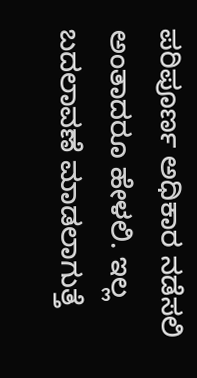ಪರಿಪೂರ್ಣ ಅಧಿಕಾರ ನಡೆಸಲಿ ಅಂತಾದರೂ ಹೇಳಲಿ. ಇಲ್ಲ ಬದಲಾವಣೆ ಮಾಡಲಾಗುತ್ತೆ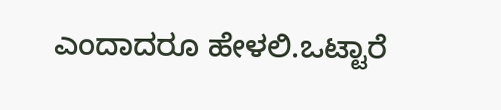ಎಂದಾದರೂ ಹೇಳಲಿ.ಒಟ್ಟಾರೆ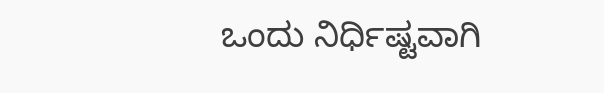ಒಂದು ನಿರ್ಧಿಷ್ಟವಾಗಿ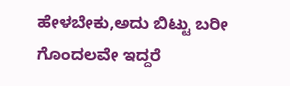ಹೇಳಬೇಕು,ಅದು ಬಿಟ್ಟು ಬರೀ ಗೊಂದಲವೇ ಇದ್ದರೆ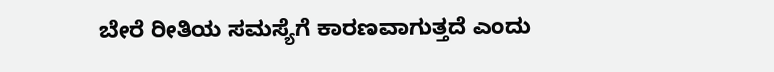ಬೇರೆ ರೀತಿಯ ಸಮಸ್ಯೆಗೆ ಕಾರಣವಾಗುತ್ತದೆ ಎಂದು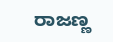ರಾಜಣ್ಣ‌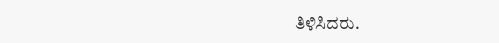ತಿಳಿಸಿದರು.